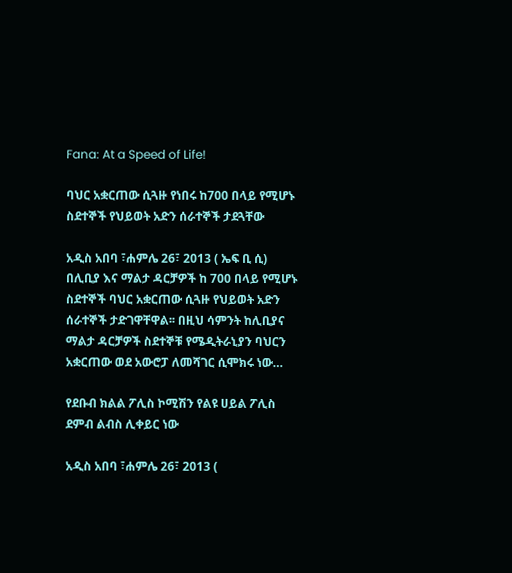Fana: At a Speed of Life!

ባህር አቋርጠው ሲጓዙ የነበሩ ከ700 በላይ የሚሆኑ ስደተኞች የህይወት አድን ሰራተኞች ታደጓቸው

አዲስ አበባ ፣ሐምሌ 26፣ 2013 ( ኤፍ ቢ ሲ) በሊቢያ እና ማልታ ዳርቻዎች ከ 700 በላይ የሚሆኑ ስደተኞች ባህር አቋርጠው ሲጓዙ የህይወት አድን ሰራተኞች ታድገዋቸዋል፡፡ በዚህ ሳምንት ከሊቢያና ማልታ ዳርቻዎች ስደተኞቹ የሜዲትራኒያን ባህርን አቋርጠው ወደ አውሮፓ ለመሻገር ሲሞክሩ ነው…

የደቡብ ክልል ፖሊስ ኮሚሽን የልዩ ሀይል ፖሊስ ደምብ ልብስ ሊቀይር ነው

አዲስ አበባ ፣ሐምሌ 26፣ 2013 (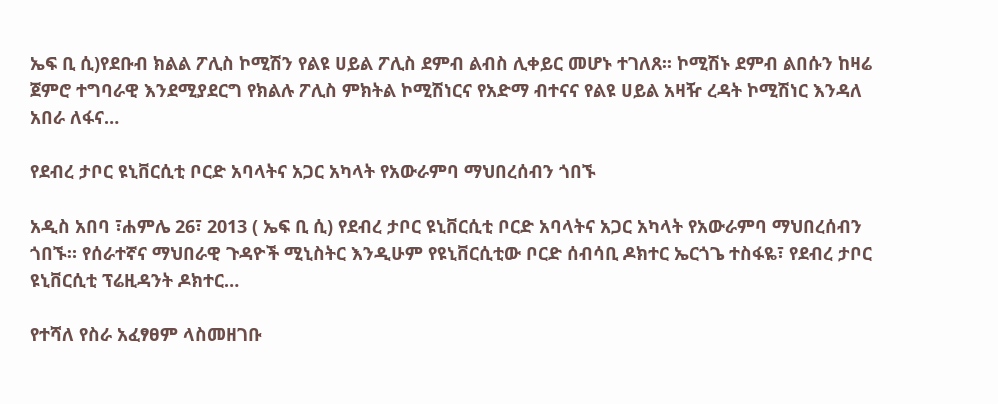ኤፍ ቢ ሲ)የደቡብ ክልል ፖሊስ ኮሚሽን የልዩ ሀይል ፖሊስ ደምብ ልብስ ሊቀይር መሆኑ ተገለጸ፡፡ ኮሚሽኑ ደምብ ልበሱን ከዛሬ ጀምሮ ተግባራዊ እንደሚያደርግ የክልሉ ፖሊስ ምክትል ኮሚሽነርና የአድማ ብተናና የልዩ ሀይል አዛዥ ረዳት ኮሚሽነር እንዳለ አበራ ለፋና…

የደብረ ታቦር ዩኒቨርሲቲ ቦርድ አባላትና አጋር አካላት የአውራምባ ማህበረሰብን ጎበኙ

አዲስ አበባ ፣ሐምሌ 26፣ 2013 ( ኤፍ ቢ ሲ) የደብረ ታቦር ዩኒቨርሲቲ ቦርድ አባላትና አጋር አካላት የአውራምባ ማህበረሰብን ጎበኙ። የሰራተኛና ማህበራዊ ጉዳዮች ሚኒስትር እንዲሁም የዩኒቨርሲቲው ቦርድ ሰብሳቢ ዶክተር ኤርጎጌ ተስፋዬ፣ የደብረ ታቦር ዩኒቨርሲቲ ፕሬዚዳንት ዶክተር…

የተሻለ የስራ አፈፃፀም ላስመዘገቡ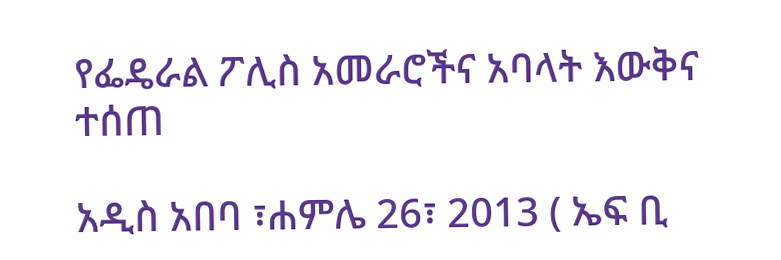የፌዴራል ፖሊስ አመራሮችና አባላት እውቅና ተሰጠ

አዲስ አበባ ፣ሐምሌ 26፣ 2013 ( ኤፍ ቢ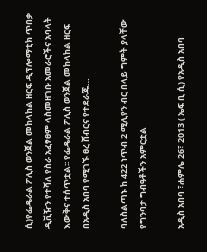ሲ)የፌዴራል ፖሊስ ወንጀል መከላከል ዘርፍ ዲፕሎማቲክ ጥበቃ ዲቪዥን የተሻለ የስራ አፈፃፀም ላስመዘገቡ አመራሮችና አባላት እውቅና ተሰጥቷል፡፡ የፌዴራል ፖሊስ ወንጀል መከላከል ዘርፍ በአዲስ አበባ የሚገኙ ፀረ ሸብርና የተደራጁ…

ባለስልጣኑ ከ 422 ነጥብ 2 ሚሊየን ብር በላይ ግምት ያላቸው የግንባታ ግብዓቶችን አምርቷል

አዲስ አበባ ፣ሐምሌ 26፣ 2013 ( ኤፍ ቢ ሲ) የአዲስ አበባ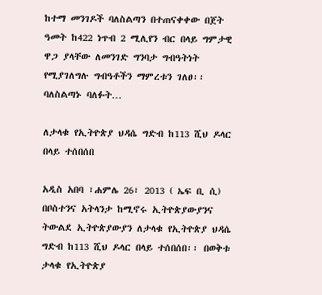ከተማ መንገዶች ባለስልጣን በተጠናቀቀው በጀት ዓመት ከ422 ነጥብ 2 ሚሊየን ብር በላይ ግምታዊ ዋጋ ያላቸው ለመንገድ ግንባታ ግብዓትነት የሚያገለግሉ ግብዓቶችን ማምረቱን ገለፀ፡፡ ባለስልጣኑ ባለፉት…

ለታላቁ የኢትዮጵያ ህዳሴ ግድብ ከ113 ሺህ ዶላር በላይ ተሰበሰበ

አዲስ አበባ ፣ሐምሌ 26፣ 2013 ( ኤፍ ቢ ሲ) በቦስተንና አትላንታ ከሚኖሩ ኢትዮጵያውያንና ትውልደ ኢትዮጵያውያን ለታላቁ የኢትዮጵያ ህዳሴ ግድብ ከ113 ሺህ ዶላር በላይ ተሰበሰበ፡፡ በወቅቱ ታላቁ የኢትዮጵያ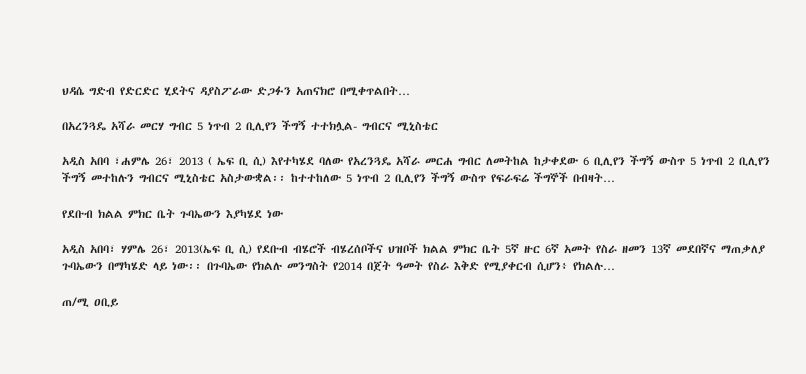ህዳሴ ግድብ የድርድር ሂደትና ዳያስፖራው ድጋፉን አጠናክሮ በሚቀጥልበት…

በአረንጓዴ አሻራ መርሃ ግብር 5 ነጥብ 2 ቢሊየን ችግኝ ተተክሏል- ግብርና ሚኒስቴር

አዲስ አበባ ፣ሐምሌ 26፣ 2013 ( ኤፍ ቢ ሲ) እየተካሄደ ባለው የአረንጓዴ አሻራ መርሐ ግብር ለመትከል ከታቀደው 6 ቢሊየን ችግኝ ውስጥ 5 ነጥብ 2 ቢሊየን ችግኝ መተከሉን ግብርና ሚኒስቴር አስታውቋል፡፡ ከተተከለው 5 ነጥብ 2 ቢሊየን ችግኝ ውስጥ የፍራፍሬ ችግኞች በብዛት…

የደቡብ ክልል ምክር ቤት ጉባኤውን እያካሄደ ነው

አዲስ አበባ፣ ሃምሌ 26፣ 2013(ኤፍ ቢ ሲ) የደቡብ ብሄሮች ብሄረሰቦችና ህዝቦች ክልል ምክር ቤት 5ኛ ዙር 6ኛ አመት የስራ ዘመን 13ኛ መደበኛና ማጠቃለያ ጉባኤውን በማካሄድ ላይ ነው፡፡ በጉባኤው የክልሉ መንግስት የ2014 በጀት ዓመት የስራ እቅድ የሚያቀርብ ሲሆን፥ የክልሉ…

ጠ/ሚ ዐቢይ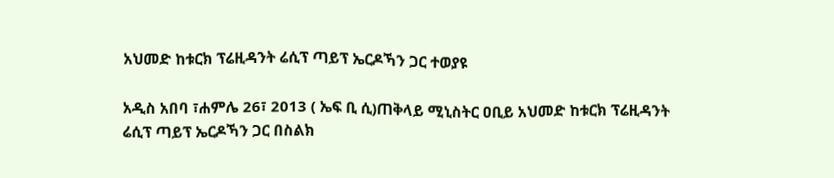አህመድ ከቱርክ ፕሬዚዳንት ሬሲፕ ጣይፕ ኤርዶኻን ጋር ተወያዩ

አዲስ አበባ ፣ሐምሌ 26፣ 2013 ( ኤፍ ቢ ሲ)ጠቅላይ ሚኒስትር ዐቢይ አህመድ ከቱርክ ፕሬዚዳንት ሬሲፕ ጣይፕ ኤርዶኻን ጋር በስልክ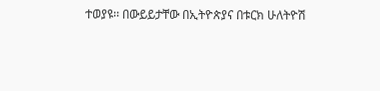ተወያዩ፡፡ በውይይታቸው በኢትዮጵያና በቱርክ ሁለትዮሽ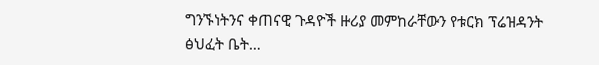ግንኙነትንና ቀጠናዊ ጉዳዮች ዙሪያ መምከራቸውን የቱርክ ፕሬዝዳንት ፅህፈት ቤት…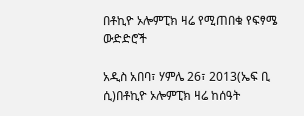በቶኪዮ ኦሎምፒክ ዛሬ የሚጠበቁ የፍፃሜ ውድድሮች

አዲስ አበባ፣ ሃምሌ 26፣ 2013(ኤፍ ቢ ሲ)በቶኪዮ ኦሎምፒክ ዛሬ ከሰዓት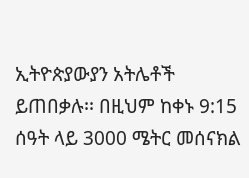ኢትዮጵያውያን አትሌቶች ይጠበቃሉ፡፡ በዚህም ከቀኑ 9:15 ሰዓት ላይ 3000 ሜትር መሰናክል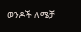ወንዶች ለሜቻ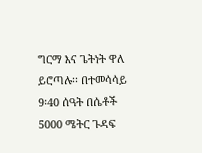ግርማ እና ጌትነት ዋለ ይሮጣሉ፡፡ በተመሳሳይ 9፡40 ሰዓት በሴቶች 5000 ሜትር ጉዳፍ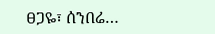ፀጋዬ፣ ሰንበሬ…